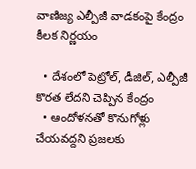వాణిజ్య ఎల్పీజీ వాడకంపై కేంద్రం కీలక నిర్ణయం

  • దేశంలో పెట్రోల్, డీజిల్, ఎల్పీజీ కొరత లేదని చెప్పిన కేంద్రం
  • ఆందోళనతో కొనుగోళ్లు చేయవద్దని ప్రజలకు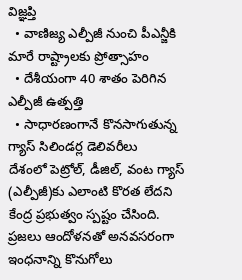విజ్ఞప్తి
  • వాణిజ్య ఎల్పీజీ నుంచి పీఎన్జీకి మారే రాష్ట్రాలకు ప్రోత్సాహం
  • దేశీయంగా 40 శాతం పెరిగిన ఎల్పీజీ ఉత్పత్తి
  • సాధారణంగానే కొనసాగుతున్న గ్యాస్ సిలిండర్ల డెలివరీలు
దేశంలో పెట్రోల్, డీజిల్, వంట గ్యాస్ (ఎల్పీజీ)కు ఎలాంటి కొరత లేదని కేంద్ర ప్రభుత్వం స్పష్టం చేసింది. ప్రజలు ఆందోళనతో అనవసరంగా ఇంధనాన్ని కొనుగోలు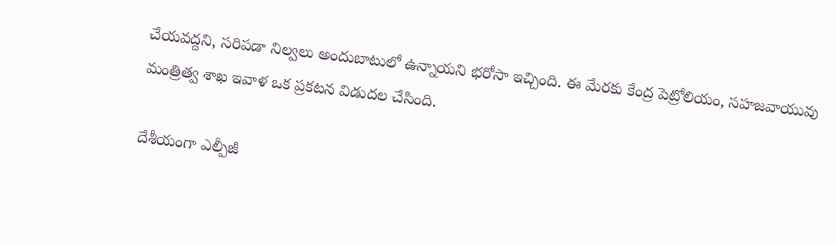చేయవద్దని, సరిపడా నిల్వలు అందుబాటులో ఉన్నాయని భరోసా ఇచ్చింది. ఈ మేరకు కేంద్ర పెట్రోలియం, సహజవాయువు మంత్రిత్వ శాఖ ఇవాళ‌ ఒక ప్రకటన విడుదల చేసింది.

దేశీయంగా ఎల్పీజీ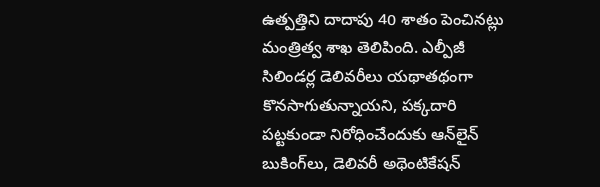ఉత్పత్తిని దాదాపు 40 శాతం పెంచినట్లు మంత్రిత్వ శాఖ తెలిపింది. ఎల్పీజీ సిలిండర్ల డెలివరీలు యథాతథంగా కొనసాగుతున్నాయని, పక్కదారి పట్టకుండా నిరోధించేందుకు ఆన్‌లైన్ బుకింగ్‌లు, డెలివరీ అథెంటికేషన్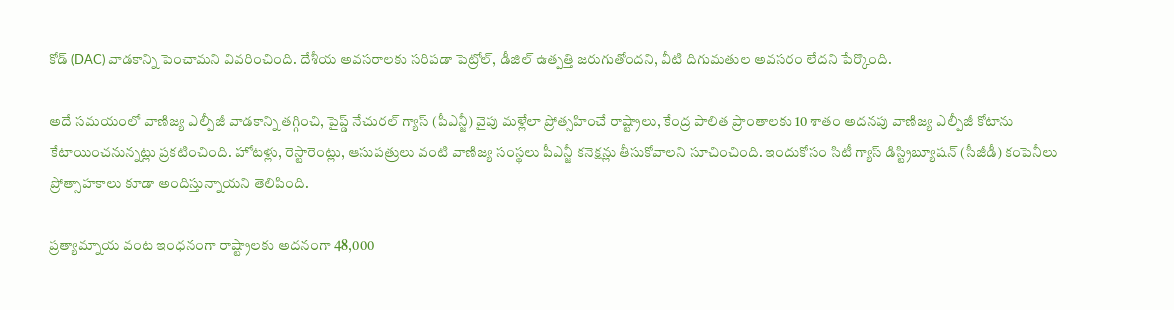కోడ్ (DAC) వాడకాన్ని పెంచామని వివరించింది. దేశీయ అవసరాలకు సరిపడా పెట్రోల్, డీజిల్ ఉత్పత్తి జరుగుతోందని, వీటి దిగుమతుల అవసరం లేదని పేర్కొంది.

అదే సమయంలో వాణిజ్య ఎల్పీజీ వాడకాన్ని తగ్గించి, పైప్డ్ నేచురల్ గ్యాస్ (పీఎన్జీ) వైపు మళ్లేలా ప్రోత్సహించే రాష్ట్రాలు, కేంద్ర పాలిత ప్రాంతాలకు 10 శాతం అదనపు వాణిజ్య ఎల్పీజీ కోటాను కేటాయించనున్నట్లు ప్రకటించింది. హోటళ్లు, రెస్టారెంట్లు, ఆసుపత్రులు వంటి వాణిజ్య సంస్థలు పీఎన్జీ కనెక్షన్లు తీసుకోవాలని సూచించింది. ఇందుకోసం సిటీ గ్యాస్ డిస్ట్రిబ్యూషన్ (సీజీడీ) కంపెనీలు ప్రోత్సాహకాలు కూడా అందిస్తున్నాయని తెలిపింది.

ప్రత్యామ్నాయ వంట ఇంధనంగా రాష్ట్రాలకు అదనంగా 48,000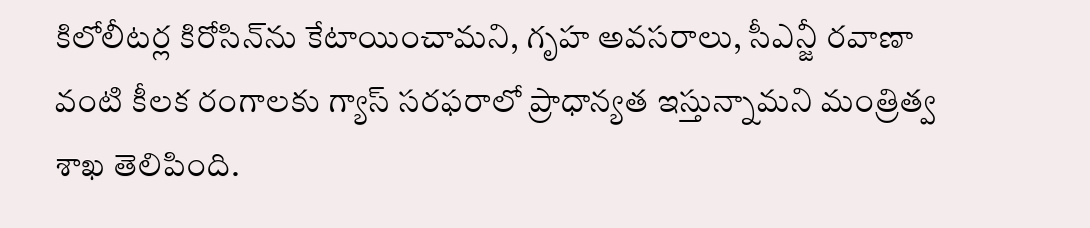కిలోలీటర్ల కిరోసిన్‌ను కేటాయించామని, గృహ అవసరాలు, సీఎన్జీ రవాణా వంటి కీలక రంగాలకు గ్యాస్ సరఫరాలో ప్రాధాన్యత ఇస్తున్నామని మంత్రిత్వ శాఖ తెలిపింది.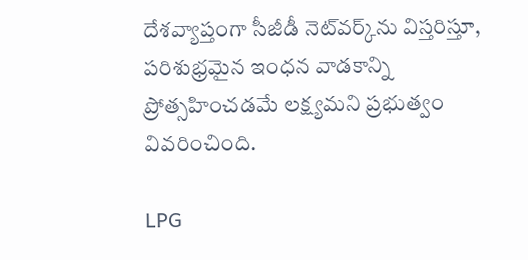దేశవ్యాప్తంగా సీజీడీ నెట్‌వర్క్‌ను విస్తరిస్తూ, పరిశుభ్రమైన ఇంధన వాడకాన్ని ప్రోత్సహించడమే లక్ష్యమని ప్రభుత్వం వివరించింది.

LPG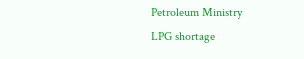Petroleum Ministry
LPG shortage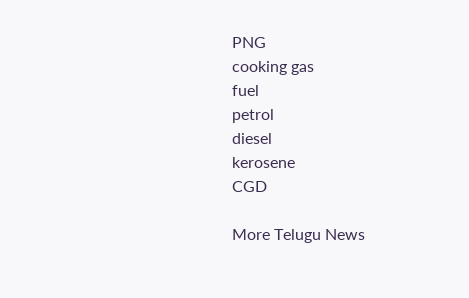PNG
cooking gas
fuel
petrol
diesel
kerosene
CGD

More Telugu News